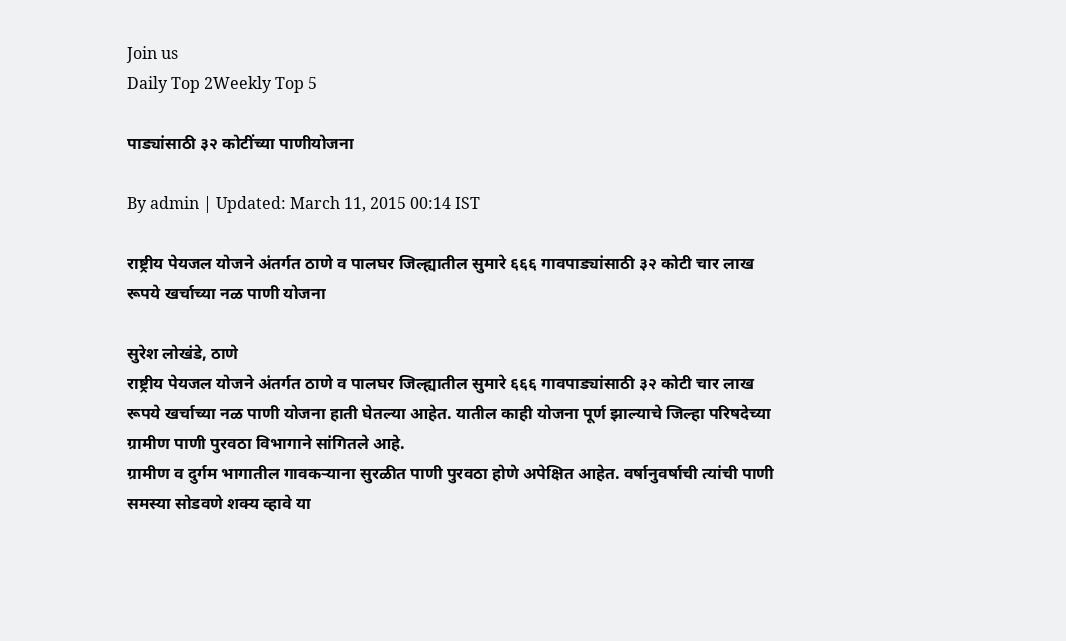Join us
Daily Top 2Weekly Top 5

पाड्यांसाठी ३२ कोटींच्या पाणीयोजना

By admin | Updated: March 11, 2015 00:14 IST

राष्ट्रीय पेयजल योजने अंतर्गत ठाणे व पालघर जिल्ह्यातील सुमारे ६६६ गावपाड्यांसाठी ३२ कोटी चार लाख रूपये खर्चाच्या नळ पाणी योजना

सुरेश लोखंडे, ठाणे
राष्ट्रीय पेयजल योजने अंतर्गत ठाणे व पालघर जिल्ह्यातील सुमारे ६६६ गावपाड्यांसाठी ३२ कोटी चार लाख रूपये खर्चाच्या नळ पाणी योजना हाती घेतल्या आहेत. यातील काही योजना पूर्ण झाल्याचे जिल्हा परिषदेच्या ग्रामीण पाणी पुरवठा विभागाने सांगितले आहे.
ग्रामीण व दुर्गम भागातील गावकऱ्याना सुरळीत पाणी पुरवठा होणे अपेक्षित आहेत. वर्षानुवर्षाची त्यांची पाणी समस्या सोडवणे शक्य व्हावे या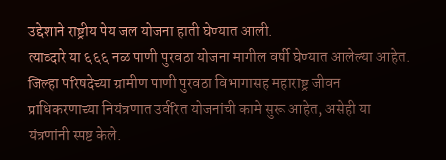उद्देशाने राष्ट्रीय पेय जल योजना हाती घेण्यात आली.
त्याव्दारे या ६६६ नळ पाणी पुरवठा योजना मागील वर्षी घेण्यात आलेल्या आहेत. जिल्हा परिषदेच्या ग्रामीण पाणी पुरवठा विभागासह महाराष्ट्र जीवन प्राधिकरणाच्या नियंत्रणात उर्वरित योजनांची कामे सुरू आहेत, असेही या यंत्रणांनी स्पष्ट केले.